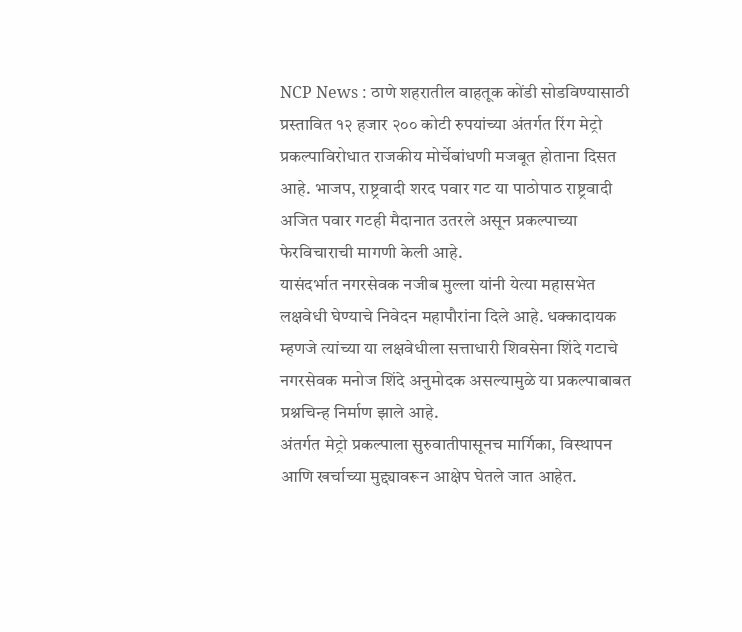NCP News : ठाणे शहरातील वाहतूक कोंडी सोडविण्यासाठी प्रस्तावित १२ हजार २०० कोटी रुपयांच्या अंतर्गत रिंग मेट्रो प्रकल्पाविरोधात राजकीय मोर्चेबांधणी मजबूत होताना दिसत आहे. भाजप, राष्ट्रवादी शरद पवार गट या पाठोपाठ राष्ट्रवादी अजित पवार गटही मैदानात उतरले असून प्रकल्पाच्या फेरविचाराची मागणी केली आहे.
यासंदर्भात नगरसेवक नजीब मुल्ला यांनी येत्या महासभेत लक्षवेधी घेण्याचे निवेदन महापौरांना दिले आहे. धक्कादायक म्हणजे त्यांच्या या लक्षवेधीला सत्ताधारी शिवसेना शिंदे गटाचे नगरसेवक मनोज शिंदे अनुमोदक असल्यामुळे या प्रकल्पाबाबत प्रश्नचिन्ह निर्माण झाले आहे.
अंतर्गत मेट्रो प्रकल्पाला सुरुवातीपासूनच मार्गिका, विस्थापन आणि खर्चाच्या मुद्द्यावरून आक्षेप घेतले जात आहेत.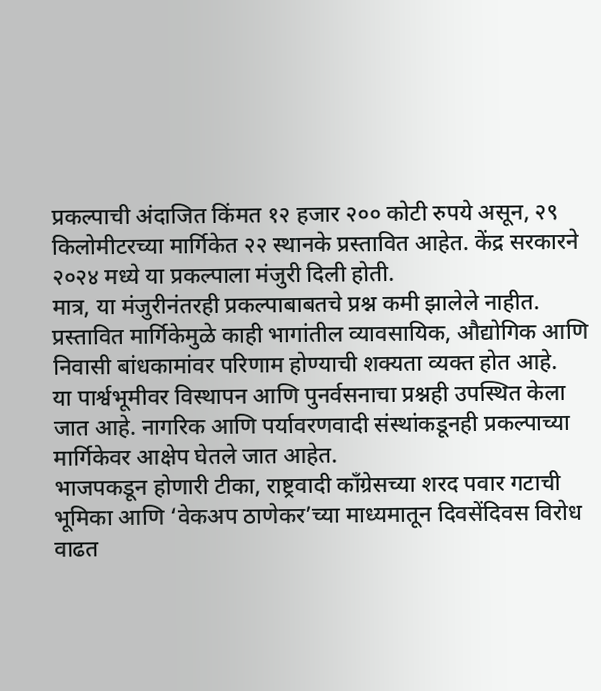प्रकल्पाची अंदाजित किंमत १२ हजार २०० कोटी रुपये असून, २९ किलोमीटरच्या मार्गिकेत २२ स्थानके प्रस्तावित आहेत. केंद्र सरकारने २०२४ मध्ये या प्रकल्पाला मंजुरी दिली होती.
मात्र, या मंजुरीनंतरही प्रकल्पाबाबतचे प्रश्न कमी झालेले नाहीत. प्रस्तावित मार्गिकेमुळे काही भागांतील व्यावसायिक, औद्योगिक आणि निवासी बांधकामांवर परिणाम होण्याची शक्यता व्यक्त होत आहे.
या पार्श्वभूमीवर विस्थापन आणि पुनर्वसनाचा प्रश्नही उपस्थित केला जात आहे. नागरिक आणि पर्यावरणवादी संस्थांकडूनही प्रकल्पाच्या मार्गिकेवर आक्षेप घेतले जात आहेत.
भाजपकडून होणारी टीका, राष्ट्रवादी काँग्रेसच्या शरद पवार गटाची भूमिका आणि ‘वेकअप ठाणेकर’च्या माध्यमातून दिवसेंदिवस विरोध वाढत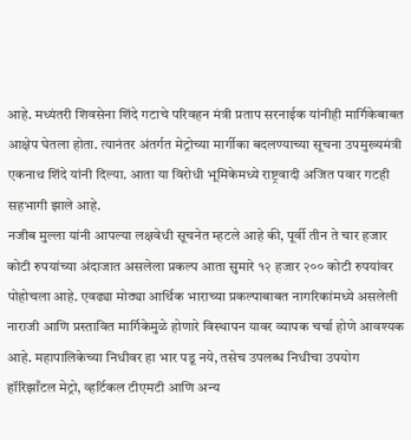आहे. मध्यंतरी शिवसेना शिंदे गटाचे परिवहन मंत्री प्रताप सरनाईक यांनीही मार्गिकेबाबत आक्षेप घेतला होता. त्यानंतर अंतर्गत मेट्रोच्या मार्गीका बदलण्याच्या सूचना उपमुख्यमंत्री एकनाथ शिंदे यांनी दिल्या. आता या विरोधी भूमिकेमध्ये राष्ट्रवादी अजित पवार गटही सहभागी झाले आहे.
नजीब मुल्ला यांनी आपल्या लक्षवेधी सूचनेत म्हटले आहे की, पूर्वी तीन ते चार हजार कोटी रुपयांच्या अंदाजात असलेला प्रकल्प आता सुमारे १२ हजार २०० कोटी रुपयांवर पोहोचला आहे. एवढ्या मोठ्या आर्थिक भाराच्या प्रकल्पाबाबत नागरिकांमध्ये असलेली नाराजी आणि प्रस्तावित मार्गिकेमुळे होणारे विस्थापन यावर व्यापक चर्चा होणे आवश्यक आहे. महापालिकेच्या निधीवर हा भार पडू नये, तसेच उपलब्ध निधीचा उपयोग हॉरिझाँटल मेट्रो, व्हर्टिकल टीएमटी आणि अन्य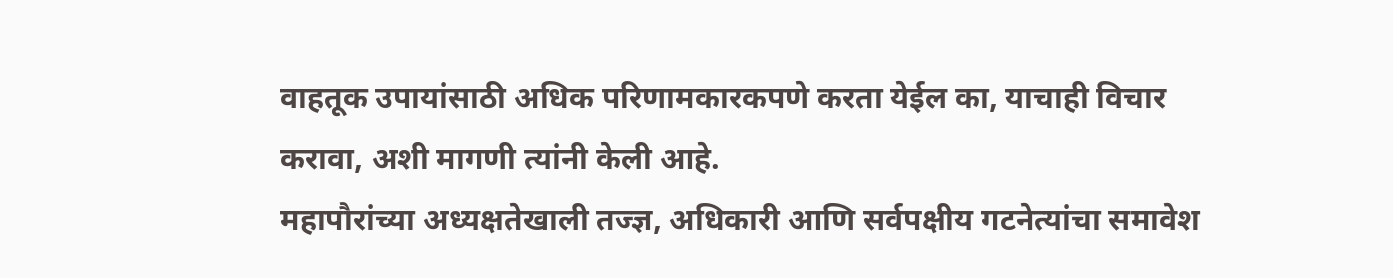वाहतूक उपायांसाठी अधिक परिणामकारकपणे करता येईल का, याचाही विचार करावा, अशी मागणी त्यांनी केली आहे.
महापौरांच्या अध्यक्षतेखाली तज्ज्ञ, अधिकारी आणि सर्वपक्षीय गटनेत्यांचा समावेश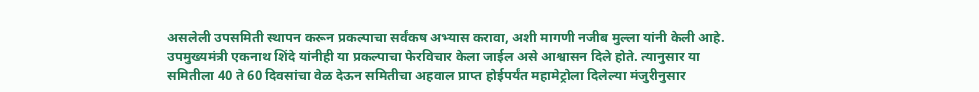असलेली उपसमिती स्थापन करून प्रकल्पाचा सर्वंकष अभ्यास करावा, अशी मागणी नजीब मुल्ला यांनी केली आहे. उपमुख्यमंत्री एकनाथ शिंदे यांनीही या प्रकल्पाचा फेरविचार केला जाईल असे आश्वासन दिले होते. त्यानुसार या समितीला 40 ते 60 दिवसांचा वेळ देऊन समितीचा अहवाल प्राप्त होईपर्यंत महामेट्रोला दिलेल्या मंजुरीनुसार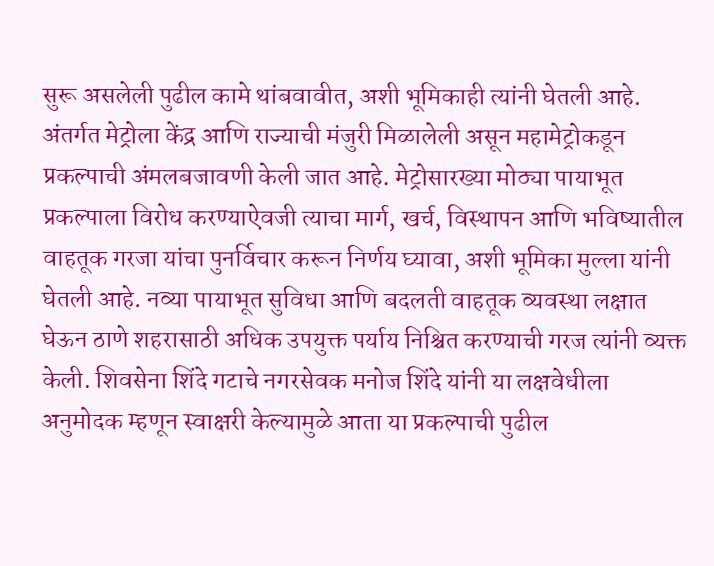सुरू असलेली पुढील कामे थांबवावीत, अशी भूमिकाही त्यांनी घेतली आहे.
अंतर्गत मेट्रोला केंद्र आणि राज्याची मंजुरी मिळालेली असून महामेट्रोकडून प्रकल्पाची अंमलबजावणी केली जात आहे. मेट्रोसारख्या मोठ्या पायाभूत प्रकल्पाला विरोध करण्याऐवजी त्याचा मार्ग, खर्च, विस्थापन आणि भविष्यातील वाहतूक गरजा यांचा पुनर्विचार करून निर्णय घ्यावा, अशी भूमिका मुल्ला यांनी घेतली आहे. नव्या पायाभूत सुविधा आणि बदलती वाहतूक व्यवस्था लक्षात घेऊन ठाणे शहरासाठी अधिक उपयुक्त पर्याय निश्चित करण्याची गरज त्यांनी व्यक्त केली. शिवसेना शिंदे गटाचे नगरसेवक मनोज शिंदे यांनी या लक्षवेधीला अनुमोदक म्हणून स्वाक्षरी केल्यामुळे आता या प्रकल्पाची पुढील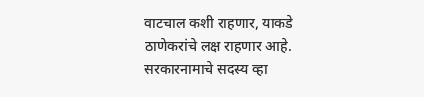वाटचाल कशी राहणार, याकडे ठाणेकरांचे लक्ष राहणार आहे.
सरकारनामाचे सदस्य व्हा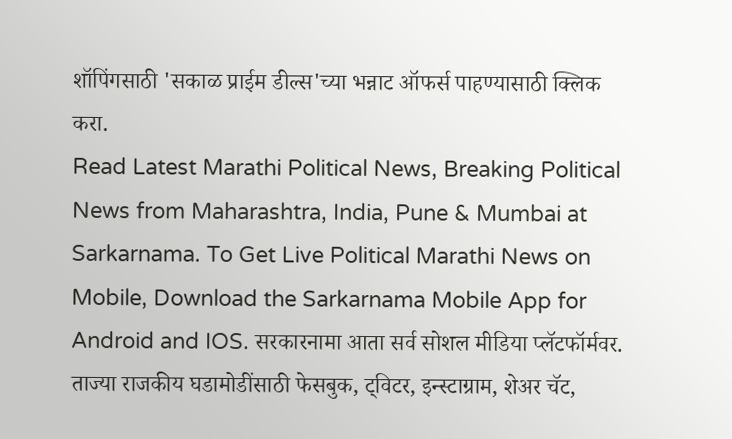शॉपिंगसाठी 'सकाळ प्राईम डील्स'च्या भन्नाट ऑफर्स पाहण्यासाठी क्लिक करा.
Read Latest Marathi Political News, Breaking Political News from Maharashtra, India, Pune & Mumbai at Sarkarnama. To Get Live Political Marathi News on Mobile, Download the Sarkarnama Mobile App for Android and IOS. सरकारनामा आता सर्व सोशल मीडिया प्लॅटफॉर्मवर. ताज्या राजकीय घडामोडींसाठी फेसबुक, ट्विटर, इन्स्टाग्राम, शेअर चॅट,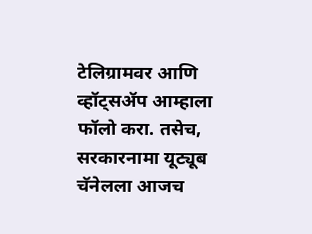टेलिग्रामवर आणि व्हॉट्सॲप आम्हाला फॉलो करा. तसेच, सरकारनामा यूट्यूब चॅनेलला आजच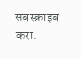सबस्क्राइब करा.